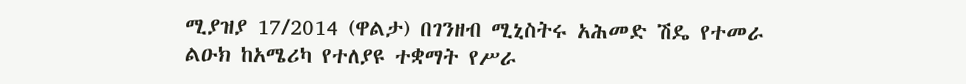ሚያዝያ 17/2014 (ዋልታ) በገንዘብ ሚኒስትሩ አሕመድ ሽዴ የተመራ ልዑክ ከአሜሪካ የተለያዩ ተቋማት የሥራ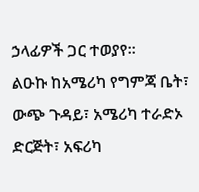ኃላፊዎች ጋር ተወያየ።
ልዑኩ ከአሜሪካ የግምጃ ቤት፣ ውጭ ጉዳይ፣ አሜሪካ ተራድኦ ድርጅት፣ አፍሪካ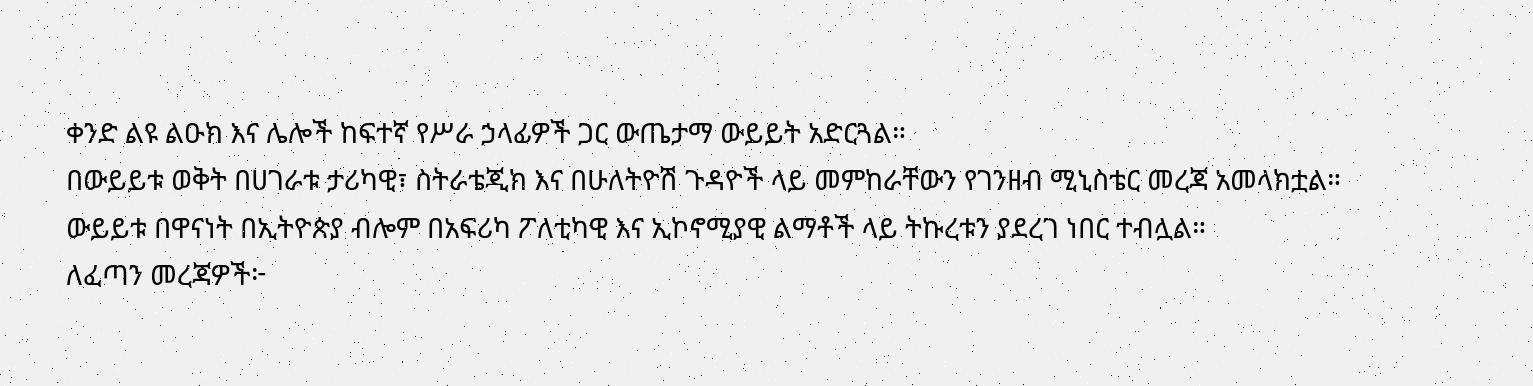ቀንድ ልዩ ልዑክ እና ሌሎች ከፍተኛ የሥራ ኃላፊዎች ጋር ውጤታማ ውይይት አድርጓል።
በውይይቱ ወቅት በሀገራቱ ታሪካዊ፣ ስትራቴጂክ እና በሁለትዮሽ ጉዳዮች ላይ መምከራቸውን የገንዘብ ሚኒስቴር መረጃ አመላክቷል።
ውይይቱ በዋናነት በኢትዮጵያ ብሎም በአፍሪካ ፖለቲካዊ እና ኢኮኖሚያዊ ልማቶች ላይ ትኩረቱን ያደረገ ነበር ተብሏል።
ለፈጣን መረጃዎች፦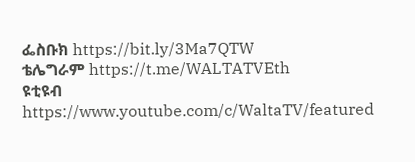ፌስቡክ https://bit.ly/3Ma7QTW
ቴሌግራም https://t.me/WALTATVEth
ዩቲዩብ https://www.youtube.com/c/WaltaTV/featured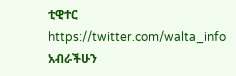ቲዊተር https://twitter.com/walta_info
አብራችሁን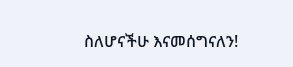ስለሆናችሁ እናመሰግናለን!